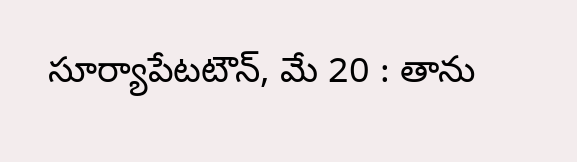సూర్యాపేటటౌన్, మే 20 : తాను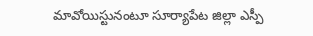మావోయిస్టునంటూ సూర్యాపేట జిల్లా ఎస్పీ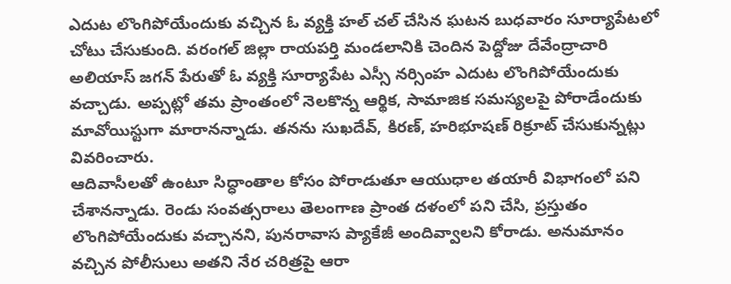ఎదుట లొంగిపోయేందుకు వచ్చిన ఓ వ్యక్తి హల్ చల్ చేసిన ఘటన బుధవారం సూర్యాపేటలో చోటు చేసుకుంది. వరంగల్ జిల్లా రాయపర్తి మండలానికి చెందిన పెద్దోజు దేవేంద్రాచారి అలియాస్ జగన్ పేరుతో ఓ వ్యక్తి సూర్యాపేట ఎస్సీ నర్సింహ ఎదుట లొంగిపోయేందుకు వచ్చాడు. అప్పట్లో తమ ప్రాంతంలో నెలకొన్న ఆర్థిక, సామాజిక సమస్యలపై పోరాడేందుకు మావోయిస్టుగా మారానన్నాడు. తనను సుఖదేవ్, కిరణ్, హరిభూషణ్ రిక్రూట్ చేసుకున్నట్లు వివరించారు.
ఆదివాసీలతో ఉంటూ సిద్ధాంతాల కోసం పోరాడుతూ ఆయుధాల తయారీ విభాగంలో పని చేశానన్నాడు. రెండు సంవత్సరాలు తెలంగాణ ప్రాంత దళంలో పని చేసి, ప్రస్తుతం లొంగిపోయేందుకు వచ్చానని, పునరావాస ప్యాకేజీ అందివ్వాలని కోరాడు. అనుమానం వచ్చిన పోలీసులు అతని నేర చరిత్రపై ఆరా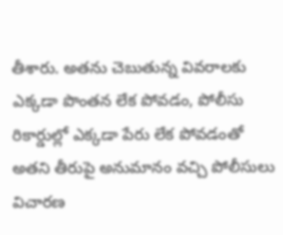తీశారు. అతను చెబుతున్న వివరాలకు ఎక్కడా పొంతన లేక పోవడం, పోలీసు రికార్డుల్లో ఎక్కడా పేరు లేక పోవడంతో అతని తీరుపై అనుమానం వచ్చి పోలీసులు విచారణ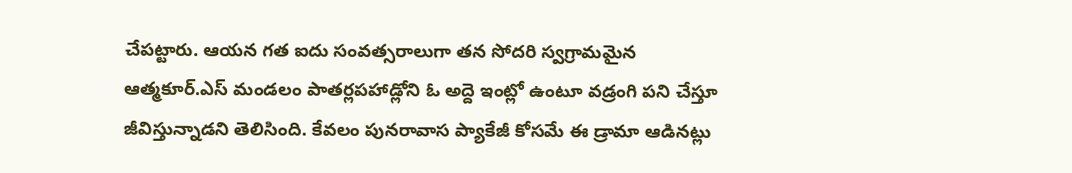చేపట్టారు. ఆయన గత ఐదు సంవత్సరాలుగా తన సోదరి స్వగ్రామమైన ఆత్మకూర్.ఎస్ మండలం పాతర్లపహాడ్లోని ఓ అద్దె ఇంట్లో ఉంటూ వడ్రంగి పని చేస్తూ జీవిస్తున్నాడని తెలిసింది. కేవలం పునరావాస ప్యాకేజీ కోసమే ఈ డ్రామా ఆడినట్లు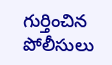గుర్తించిన పోలీసులు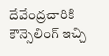దేవేంద్రచారికి కౌన్సెలింగ్ ఇచ్చి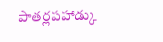పాతర్లపహాడ్కు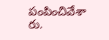పంపించివేశా రు.